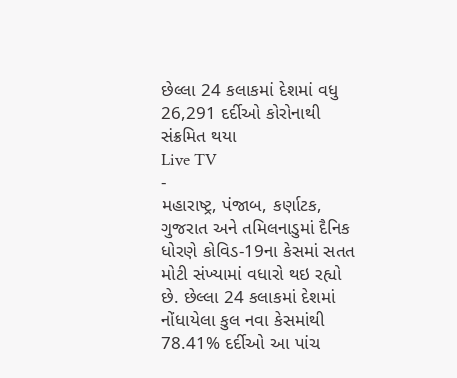છેલ્લા 24 કલાકમાં દેશમાં વધુ 26,291 દર્દીઓ કોરોનાથી સંક્રમિત થયા
Live TV
-
મહારાષ્ટ્ર, પંજાબ, કર્ણાટક, ગુજરાત અને તમિલનાડુમાં દૈનિક ધોરણે કોવિડ-19ના કેસમાં સતત મોટી સંખ્યામાં વધારો થઇ રહ્યો છે. છેલ્લા 24 કલાકમાં દેશમાં નોંધાયેલા કુલ નવા કેસમાંથી 78.41% દર્દીઓ આ પાંચ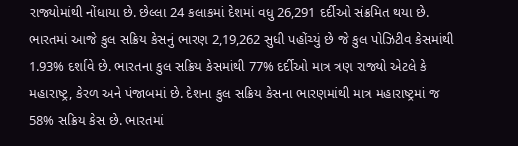રાજ્યોમાંથી નોંધાયા છે. છેલ્લા 24 કલાકમાં દેશમાં વધુ 26,291 દર્દીઓ સંક્રમિત થયા છે. ભારતમાં આજે કુલ સક્રિય કેસનું ભારણ 2,19,262 સુધી પહોંચ્યું છે જે કુલ પોઝિટીવ કેસમાંથી 1.93% દર્શાવે છે. ભારતના કુલ સક્રિય કેસમાંથી 77% દર્દીઓ માત્ર ત્રણ રાજ્યો એટલે કે મહારાષ્ટ્ર, કેરળ અને પંજાબમાં છે. દેશના કુલ સક્રિય કેસના ભારણમાંથી માત્ર મહારાષ્ટ્રમાં જ 58% સક્રિય કેસ છે. ભારતમાં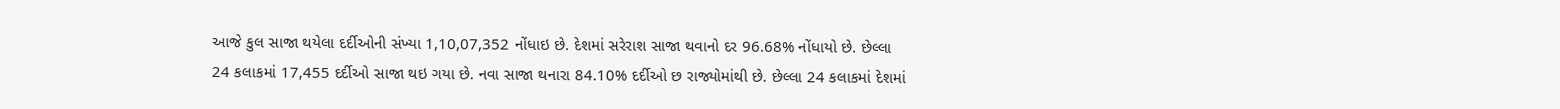આજે કુલ સાજા થયેલા દર્દીઓની સંખ્યા 1,10,07,352 નોંધાઇ છે. દેશમાં સરેરાશ સાજા થવાનો દર 96.68% નોંધાયો છે. છેલ્લા 24 કલાકમાં 17,455 દર્દીઓ સાજા થઇ ગયા છે. નવા સાજા થનારા 84.10% દર્દીઓ છ રાજ્યોમાંથી છે. છેલ્લા 24 કલાકમાં દેશમાં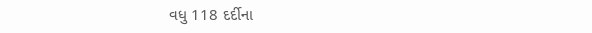વધુ 118 દર્દીના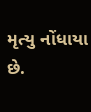મૃત્યુ નોંધાયા છે.